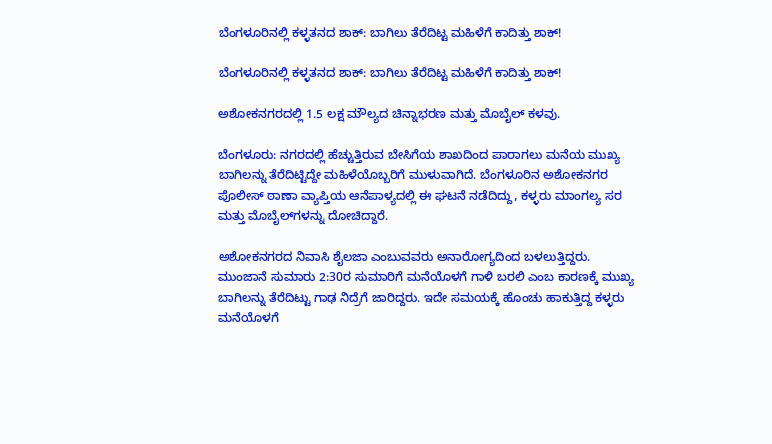ಬೆಂಗಳೂರಿನಲ್ಲಿ ಕಳ್ಳತನದ ಶಾಕ್: ಬಾಗಿಲು ತೆರೆದಿಟ್ಟ ಮಹಿಳೆಗೆ ಕಾದಿತ್ತು ಶಾಕ್!

ಬೆಂಗಳೂರಿನಲ್ಲಿ ಕಳ್ಳತನದ ಶಾಕ್: ಬಾಗಿಲು ತೆರೆದಿಟ್ಟ ಮಹಿಳೆಗೆ ಕಾದಿತ್ತು ಶಾಕ್!

ಅಶೋಕನಗರದಲ್ಲಿ 1.5 ಲಕ್ಷ ಮೌಲ್ಯದ ಚಿನ್ನಾಭರಣ ಮತ್ತು ಮೊಬೈಲ್ ಕಳವು.

ಬೆಂಗಳೂರು: ನಗರದಲ್ಲಿ ಹೆಚ್ಚುತ್ತಿರುವ ಬೇಸಿಗೆಯ ಶಾಖದಿಂದ ಪಾರಾಗಲು ಮನೆಯ ಮುಖ್ಯ ಬಾಗಿಲನ್ನು ತೆರೆದಿಟ್ಟಿದ್ದೇ ಮಹಿಳೆಯೊಬ್ಬರಿಗೆ ಮುಳುವಾಗಿದೆ. ಬೆಂಗಳೂರಿನ ಅಶೋಕನಗರ ಪೊಲೀಸ್ ಠಾಣಾ ವ್ಯಾಪ್ತಿಯ ಆನೆಪಾಳ್ಯದಲ್ಲಿ ಈ ಘಟನೆ ನಡೆದಿದ್ದು, ಕಳ್ಳರು ಮಾಂಗಲ್ಯ ಸರ ಮತ್ತು ಮೊಬೈಲ್‌ಗಳನ್ನು ದೋಚಿದ್ದಾರೆ.

ಅಶೋಕನಗರದ ನಿವಾಸಿ ಶೈಲಜಾ ಎಂಬುವವರು ಅನಾರೋಗ್ಯದಿಂದ ಬಳಲುತ್ತಿದ್ದರು. ಮುಂಜಾನೆ ಸುಮಾರು 2:30ರ ಸುಮಾರಿಗೆ ಮನೆಯೊಳಗೆ ಗಾಳಿ ಬರಲಿ ಎಂಬ ಕಾರಣಕ್ಕೆ ಮುಖ್ಯ ಬಾಗಿಲನ್ನು ತೆರೆದಿಟ್ಟು ಗಾಢ ನಿದ್ರೆಗೆ ಜಾರಿದ್ದರು. ಇದೇ ಸಮಯಕ್ಕೆ ಹೊಂಚು ಹಾಕುತ್ತಿದ್ದ ಕಳ್ಳರು ಮನೆಯೊಳಗೆ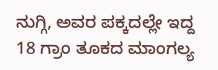ನುಗ್ಗಿ, ಅವರ ಪಕ್ಕದಲ್ಲೇ ಇದ್ದ 18 ಗ್ರಾಂ ತೂಕದ ಮಾಂಗಲ್ಯ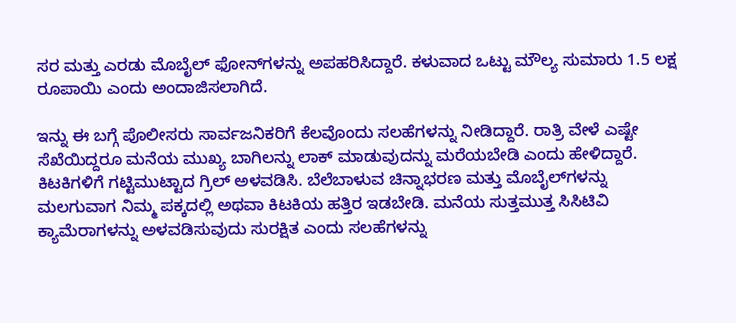ಸರ ಮತ್ತು ಎರಡು ಮೊಬೈಲ್ ಫೋನ್‌ಗಳನ್ನು ಅಪಹರಿಸಿದ್ದಾರೆ. ಕಳುವಾದ ಒಟ್ಟು ಮೌಲ್ಯ ಸುಮಾರು 1.5 ಲಕ್ಷ ರೂಪಾಯಿ ಎಂದು ಅಂದಾಜಿಸಲಾಗಿದೆ.

ಇನ್ನು ಈ ಬಗ್ಗೆ ಪೊಲೀಸರು ಸಾರ್ವಜನಿಕರಿಗೆ ಕೆಲವೊಂದು ಸಲಹೆಗಳನ್ನು ನೀಡಿದ್ದಾರೆ. ರಾತ್ರಿ ವೇಳೆ ಎಷ್ಟೇ ಸೆಖೆಯಿದ್ದರೂ ಮನೆಯ ಮುಖ್ಯ ಬಾಗಿಲನ್ನು ಲಾಕ್ ಮಾಡುವುದನ್ನು ಮರೆಯಬೇಡಿ ಎಂದು ಹೇಳಿದ್ದಾರೆ. ಕಿಟಕಿಗಳಿಗೆ ಗಟ್ಟಿಮುಟ್ಟಾದ ಗ್ರಿಲ್ ಅಳವಡಿಸಿ. ಬೆಲೆಬಾಳುವ ಚಿನ್ನಾಭರಣ ಮತ್ತು ಮೊಬೈಲ್‌ಗಳನ್ನು ಮಲಗುವಾಗ ನಿಮ್ಮ ಪಕ್ಕದಲ್ಲಿ ಅಥವಾ ಕಿಟಕಿಯ ಹತ್ತಿರ ಇಡಬೇಡಿ. ಮನೆಯ ಸುತ್ತಮುತ್ತ ಸಿಸಿಟಿವಿ ಕ್ಯಾಮೆರಾಗಳನ್ನು ಅಳವಡಿಸುವುದು ಸುರಕ್ಷಿತ ಎಂದು ಸಲಹೆಗಳನ್ನು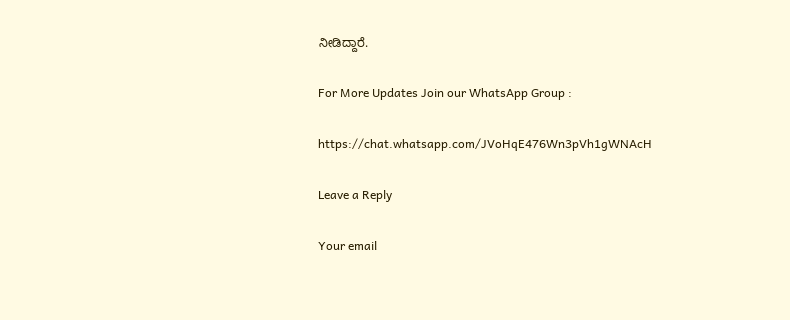ನೀಡಿದ್ದಾರೆ.

For More Updates Join our WhatsApp Group :

https://chat.whatsapp.com/JVoHqE476Wn3pVh1gWNAcH

Leave a Reply

Your email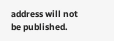address will not be published.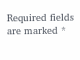Required fields are marked *